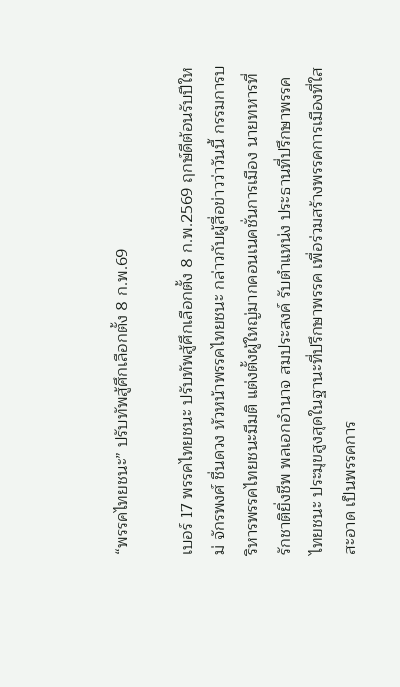“พรรคไทยชนะ” ปรับทัพสู้ศึกเลือกตั้ง 8 ก.พ.69

เบอร์ 17 พรรคไทยชนะ ปรับทัพสู้ศึกเลือกตั้ง 8 ก.พ.2569 ฤกษ์ดีต้อนรับปีใหม่ จักรพงศ์ ชื่นดวง หัวหน้าพรรคไทยชนะ กล่าวกับผู้สื่อข่าวว่าวันนี้ กรรมการบริหารพรรคไทยชนะมีมติ แต่งตั้งผู้ใหญ่มากคอนเนคชั่นการเมือง นายทหารที่รักชาติยิ่งชีพ พลเอกอำนาจ สมประสงค์ รับตำแหน่ง ประธานที่ปรึกษาพรรคไทยชนะ ประมุขสูงสุดในฐานะที่ปรึกษาพรรค เพื่อร่วมสร้างพรรคการเมืองที่ใสสะอาด เป็นพรรคการ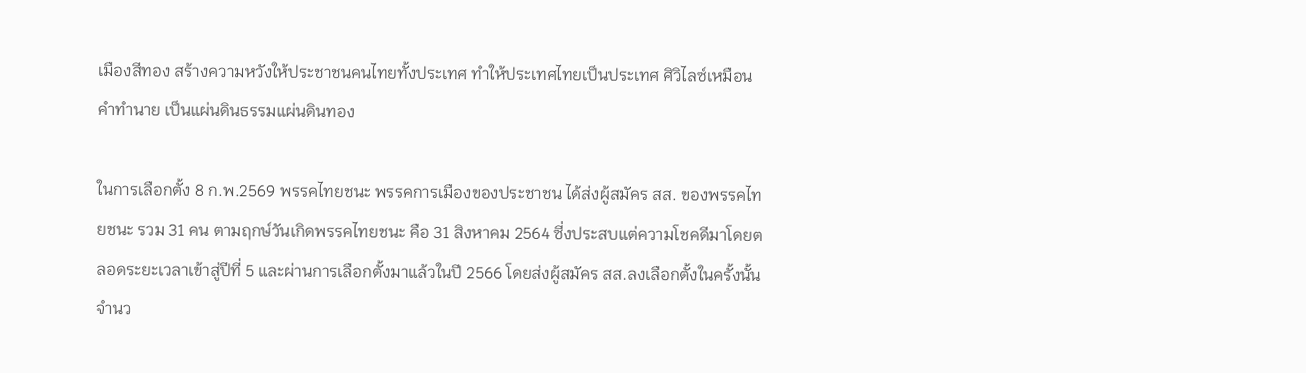เมืองสีทอง สร้างความหวังให้ประชาชนคนไทยทั้งประเทศ ทำให้ประเทศไทยเป็นประเทศ ศิวิไลซ์เหมือนคำทำนาย เป็นแผ่นดินธรรมแผ่นดินทอง

ในการเลือกตั้ง 8 ก.พ.2569 พรรคไทยชนะ พรรคการเมืองของประชาชน ได้ส่งผู้สมัคร สส. ของพรรคไทยชนะ รวม 31 คน ตามฤกษ์วันเกิดพรรคไทยชนะ คือ 31 สิงหาคม 2564 ซี่งประสบแต่ความโชคดีมาโดยตลอดระยะเวลาเข้าสู่ปีที่ 5 และผ่านการเลือกตั้งมาแล้วในปี 2566 โดยส่งผู้สมัคร สส.ลงเลือกตั้งในครั้งนั้น จำนว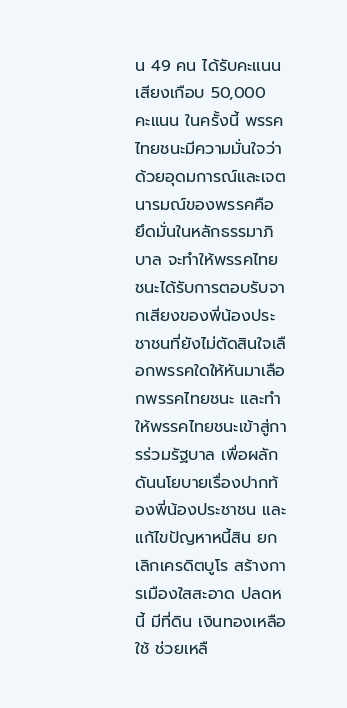น 49 คน ได้รับคะแนนเสียงเกือบ 50,000 คะแนน ในครั้งนี้ พรรคไทยชนะมีความมั่นใจว่าด้วยอุดมการณ์และเจตนารมณ์ของพรรคคือ ยึดมั่นในหลักธรรมาภิบาล จะทำให้พรรคไทยชนะได้รับการตอบรับจากเสียงของพี่น้องประชาชนที่ยังไม่ตัดสินใจเลือกพรรคใดให้หันมาเลือกพรรคไทยชนะ และทำให้พรรคไทยชนะเข้าสู่การร่วมรัฐบาล เพื่อผลักดันนโยบายเรื่องปากท้องพี่น้องประชาชน และแก้ไขปัญหาหนี้สิน ยกเลิกเครดิตบูโร สร้างการเมืองใสสะอาด ปลดหนี้ มีที่ดิน เงินทองเหลือใช้ ช่วยเหลื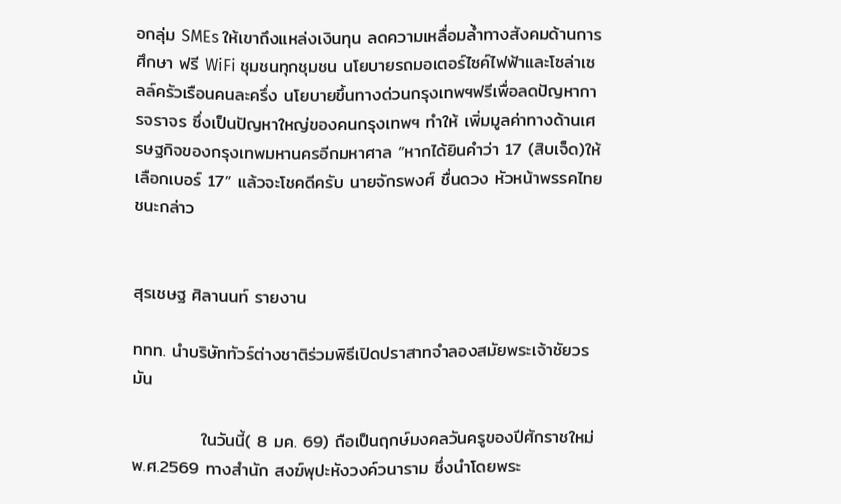อกลุ่ม SMEs ให้เขาถึงแหล่งเงินทุน ลดความเหลื่อมล้ำทางสังคมด้านการศึกษา ฟรี WiFi ชุมชนทุกชุมชน นโยบายรถมอเตอร์ไซค์ไฟฟ้าและโซล่าเซลล์ครัวเรือนคนละครึ่ง นโยบายขึ้นทางด่วนกรุงเทพฯฟรีเพื่อลดปัญหาการจราจร ซึ่งเป็นปัญหาใหญ่ของคนกรุงเทพฯ ทำให้ เพิ่มมูลค่าทางด้านเศรษฐกิจของกรุงเทพมหานครอีกมหาศาล “หากได้ยินคำว่า 17 (สิบเจ็ด)ให้เลือกเบอร์ 17” แล้วจะโชคดีครับ นายจักรพงศ์ ชื่นดวง หัวหน้าพรรคไทยชนะกล่าว


สุรเชษฐ ศิลานนท์ รายงาน

ททท. นำบริษัททัวร์ต่างชาติร่วมพิธีเปิดปราสาทจำลองสมัยพระเจ้าชัยวรมัน

           ในวันนี้( 8 มค. 69) ถือเป็นฤกษ์มงคลวันครูของปีศักราชใหม่พ.ศ.2569 ทางสำนัก สงฆ์พุปะหังวงค์วนาราม ซึ่งนำโดยพระ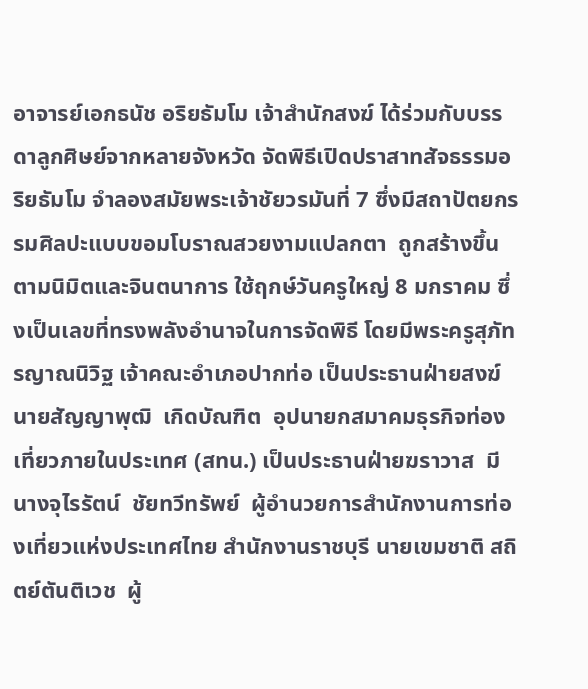อาจารย์เอกธนัช อริยธัมโม เจ้าสำนักสงฆ์ ได้ร่วมกับบรรดาลูกศิษย์จากหลายจังหวัด จัดพิธีเปิดปราสาทสัจธรรมอริยธัมโม จำลองสมัยพระเจ้าชัยวรมันที่ 7 ซึ่งมีสถาปัตยกรรมศิลปะแบบขอมโบราณสวยงามแปลกตา  ถูกสร้างขึ้นตามนิมิตและจินตนาการ ใช้ฤกษ์วันครูใหญ่ 8 มกราคม ซึ่งเป็นเลขที่ทรงพลังอำนาจในการจัดพิธี โดยมีพระครูสุภัทรญาณนิวิฐ เจ้าคณะอำเภอปากท่อ เป็นประธานฝ่ายสงฆ์ นายสัญญาพุฒิ  เกิดบัณฑิต  อุปนายกสมาคมธุรกิจท่องเที่ยวภายในประเทศ (สทน.) เป็นประธานฝ่ายฆราวาส  มีนางจุไรรัตน์  ชัยทวีทรัพย์  ผู้อำนวยการสำนักงานการท่องเที่ยวแห่งประเทศไทย สำนักงานราชบุรี นายเขมชาติ สถิตย์ตันติเวช  ผู้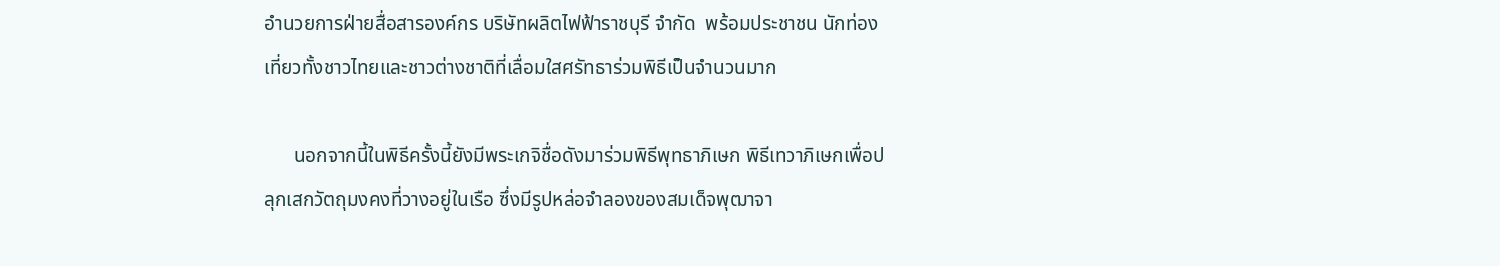อำนวยการฝ่ายสื่อสารองค์กร บริษัทผลิตไฟฟ้าราชบุรี จำกัด  พร้อมประชาชน นักท่องเที่ยวทั้งชาวไทยและชาวต่างชาติที่เลื่อมใสศรัทธาร่วมพิธีเป็นจำนวนมาก

      นอกจากนี้ในพิธีครั้งนี้ยังมีพระเกจิชื่อดังมาร่วมพิธีพุทธาภิเษก พิธีเทวาภิเษกเพื่อปลุกเสกวัตถุมงคงที่วางอยู่ในเรือ ซึ่งมีรูปหล่อจำลองของสมเด็จพุฒาจา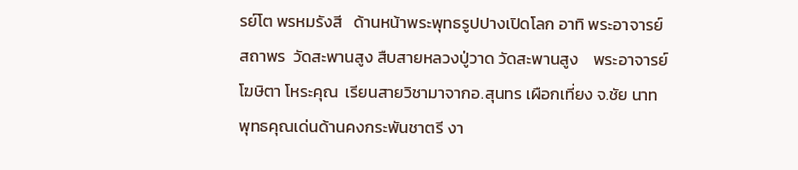รย์โต พรหมรังสี   ด้านหน้าพระพุทธรูปปางเปิดโลก อาทิ พระอาจารย์สถาพร  วัดสะพานสูง สืบสายหลวงปู่วาด วัดสะพานสูง    พระอาจารย์โฆษิตา โหระคุณ  เรียนสายวิชามาจากอ.สุนทร เผือกเที่ยง จ.ชัย นาท  พุทธคุณเด่นด้านคงกระพันชาตรี งา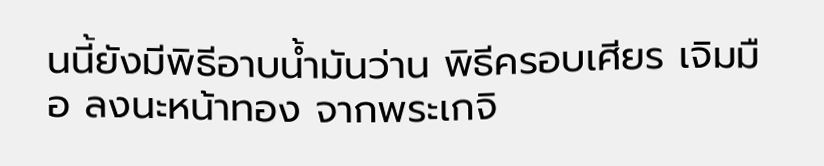นนี้ยังมีพิธีอาบน้ำมันว่าน พิธีครอบเศียร เจิมมือ ลงนะหน้าทอง จากพระเกจิ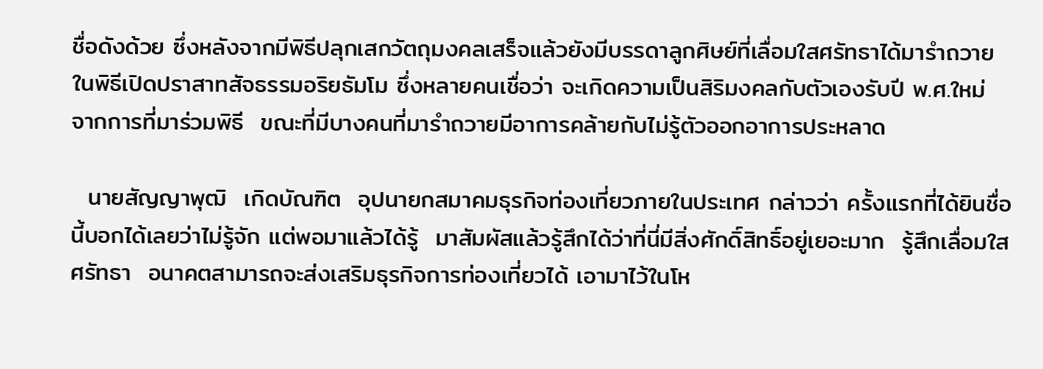ชื่อดังด้วย ซึ่งหลังจากมีพิธีปลุกเสกวัตถุมงคลเสร็จแล้วยังมีบรรดาลูกศิษย์ที่เลื่อมใสศรัทธาได้มารำถวายในพิธีเปิดปราสาทสัจธรรมอริยธัมโม ซึ่งหลายคนเชื่อว่า จะเกิดความเป็นสิริมงคลกับตัวเองรับปี พ.ศ.ใหม่ จากการที่มาร่วมพิธี  ขณะที่มีบางคนที่มารำถวายมีอาการคล้ายกับไม่รู้ตัวออกอาการประหลาด

  นายสัญญาพุฒิ  เกิดบัณฑิต  อุปนายกสมาคมธุรกิจท่องเที่ยวภายในประเทศ กล่าวว่า ครั้งแรกที่ได้ยินชื่อนี้บอกได้เลยว่าไม่รู้จัก แต่พอมาแล้วได้รู้  มาสัมผัสแล้วรู้สึกได้ว่าที่นี่มีสิ่งศักดิ์สิทธิ์อยู่เยอะมาก  รู้สึกเลื่อมใสศรัทธา  อนาคตสามารถจะส่งเสริมธุรกิจการท่องเที่ยวได้ เอามาไว้ในโห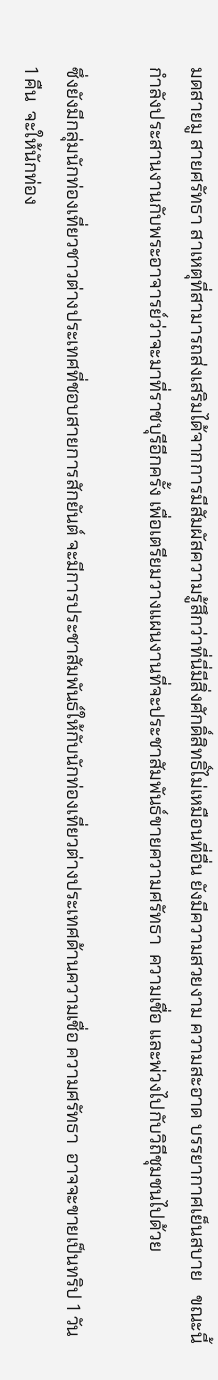มดสายมู สายศรัทธา สาเหตุที่สามารถส่งเสริมได้จากการมีสัมผัสความรู้สึกว่าที่นี่มีสิ่งศักดิ์สิทธิ์ไม่เหมือนที่อื่น ยังมีความสวยงาม ความสะอาด บรรยากาศเย็นสบาย   ขณะนี้กำลังประสานงานกับพระอาจารย์ว่าจะมาที่ราชบุรีอีกครั้ง เพื่อเตรียมวางแผนงานที่จะประชาสัมพันธ์ขายความศรัทธา  ความเชื่อ และพ่วงไปกับวิถีชุมชนไปด้วย

ซึ่งยังมีกลุ่มนักท่องเที่ยวชาวต่างประเทศที่ชอบสายการสักยันต์ จะมีการประชาสัมพันธ์ให้กับนักท่องเที่ยวต่างประเทศด้านความเชื่อ ความศรัทธา  อาจจะขายเป็นทริป 1 วัน 1 คืน  จะให้นักท่อง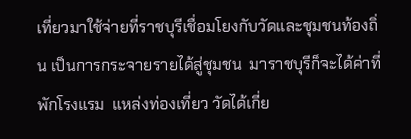เที่ยวมาใช้จ่ายที่ราชบุรีเชื่อมโยงกับวัดและชุมชนท้องถิ่น เป็นการกระจายรายได้สู่ชุมชน  มาราชบุรีก็จะได้ค่าที่พักโรงแรม  แหล่งท่องเที่ยว วัดได้เกี่ย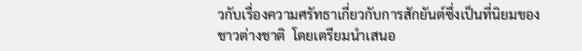วกับเรื่องความศรัทธาเกี่ยวกับการสักยันต์ซึ่งเป็นที่นิยมของชาวต่างชาติ  โดยเตรียมนำเสนอ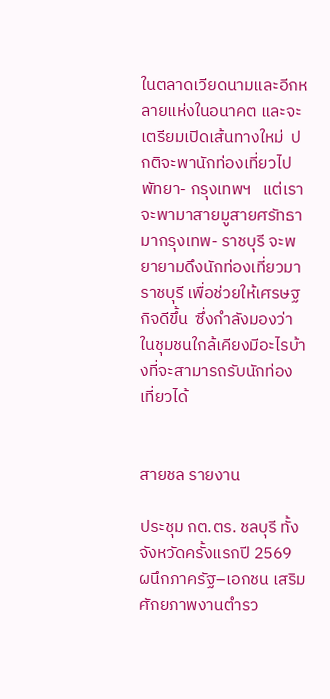ในตลาดเวียดนามและอีกหลายแห่งในอนาคต และจะเตรียมเปิดเส้นทางใหม่  ปกติจะพานักท่องเที่ยวไปพัทยา- กรุงเทพฯ   แต่เราจะพามาสายมูสายศรัทธา มากรุงเทพ- ราชบุรี จะพยายามดึงนักท่องเที่ยวมาราชบุรี เพื่อช่วยให้เศรษฐกิจดีขึ้น  ซึ่งกำลังมองว่าในชุมชนใกล้เคียงมีอะไรบ้างที่จะสามารถรับนักท่องเที่ยวได้


สายชล รายงาน

ประชุม กต.ตร. ชลบุรี ทั้งจังหวัดครั้งแรกปี 2569 ผนึกภาครัฐ–เอกชน เสริมศักยภาพงานตำรว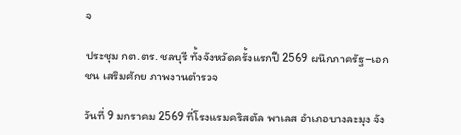จ

ประชุม กต.ตร. ชลบุรี ทั้งจังหวัดครั้งแรกปี 2569 ผนึกภาครัฐ–เอกชน เสริมศักย ภาพงานตำรวจ

วันที่ 9 มกราคม 2569 ที่โรงแรมคริสตัล พาเลส อำเภอบางละมุง จัง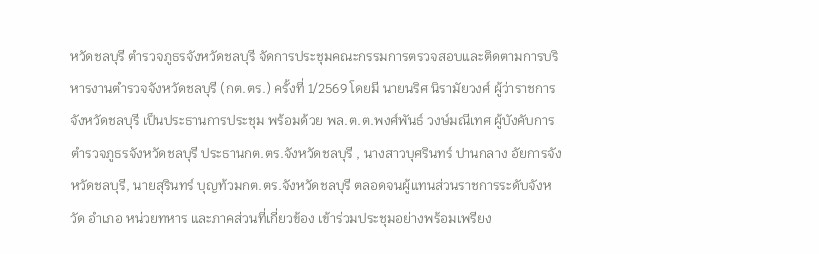หวัดชลบุรี ตำรวจภูธรจังหวัดชลบุรี จัดการประชุมคณะกรรมการตรวจสอบและติดตามการบริหารงานตำรวจจังหวัดชลบุรี (กต.ตร.) ครั้งที่ 1/2569 โดยมี นายนริศ นิรามัยวงศ์ ผู้ว่าราชการจังหวัดชลบุรี เป็นประธานการประชุม พร้อมด้วย พล.ต.ต.พงศ์พันธ์ วงษ์มณีเทศ ผู้บังคับการตำรวจภูธรจังหวัดชลบุรี ประธานกต.ตร.จังหวัดชลบุรี , นางสาวบุศรินทร์ ปานกลาง อัยการจังหวัดชลบุรี, นายสุรินทร์ บุญท้วมกต.ตร.จังหวัดชลบุรี ตลอดจนผู้แทนส่วนราชการระดับจังหวัด อำเภอ หน่วยทหาร และภาคส่วนที่เกี่ยวข้อง เข้าร่วมประชุมอย่างพร้อมเพรียง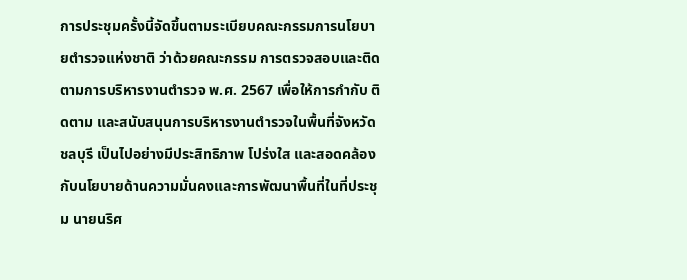การประชุมครั้งนี้จัดขึ้นตามระเบียบคณะกรรมการนโยบายตำรวจแห่งชาติ ว่าด้วยคณะกรรม การตรวจสอบและติดตามการบริหารงานตำรวจ พ.ศ. 2567 เพื่อให้การกำกับ ติดตาม และสนับสนุนการบริหารงานตำรวจในพื้นที่จังหวัดชลบุรี เป็นไปอย่างมีประสิทธิภาพ โปร่งใส และสอดคล้องกับนโยบายด้านความมั่นคงและการพัฒนาพื้นที่ในที่ประชุม นายนริศ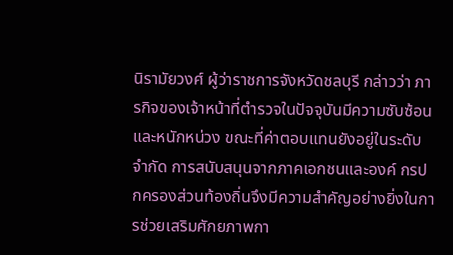นิรามัยวงศ์ ผู้ว่าราชการจังหวัดชลบุรี กล่าวว่า ภารกิจของเจ้าหน้าที่ตำรวจในปัจจุบันมีความซับซ้อนและหนักหน่วง ขณะที่ค่าตอบแทนยังอยู่ในระดับจำกัด การสนับสนุนจากภาคเอกชนและองค์ กรปกครองส่วนท้องถิ่นจึงมีความสำคัญอย่างยิ่งในการช่วยเสริมศักยภาพกา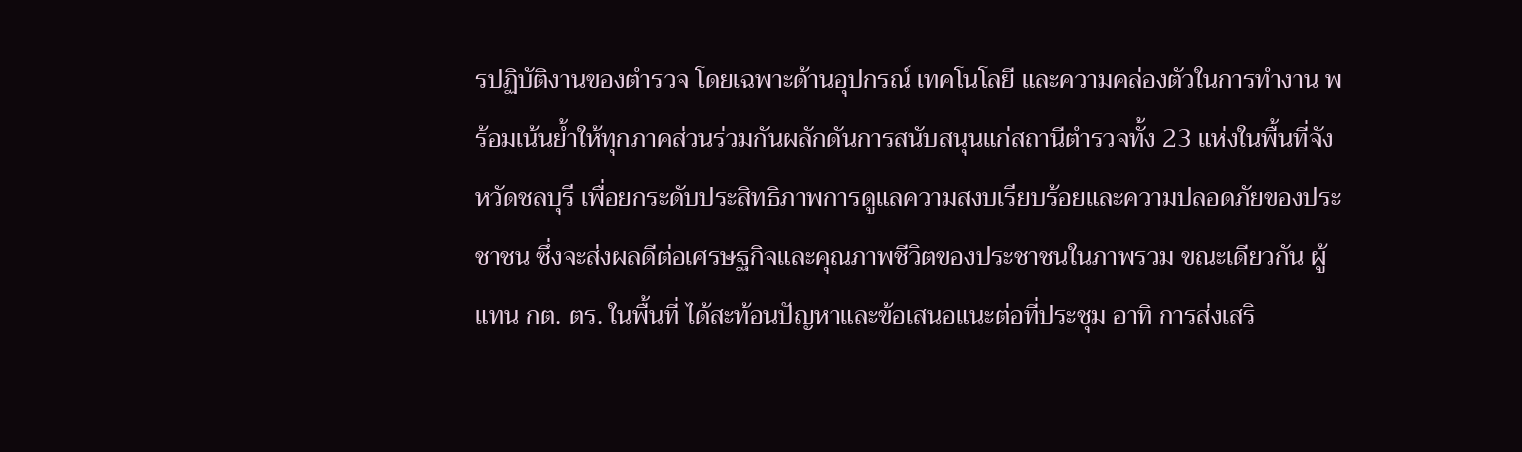รปฏิบัติงานของตำรวจ โดยเฉพาะด้านอุปกรณ์ เทคโนโลยี และความคล่องตัวในการทำงาน พร้อมเน้นย้ำให้ทุกภาคส่วนร่วมกันผลักดันการสนับสนุนแก่สถานีตำรวจทั้ง 23 แห่งในพื้นที่จังหวัดชลบุรี เพื่อยกระดับประสิทธิภาพการดูแลความสงบเรียบร้อยและความปลอดภัยของประชาชน ซึ่งจะส่งผลดีต่อเศรษฐกิจและคุณภาพชีวิตของประชาชนในภาพรวม ขณะเดียวกัน ผู้แทน กต. ตร. ในพื้นที่ ได้สะท้อนปัญหาและข้อเสนอแนะต่อที่ประชุม อาทิ การส่งเสริ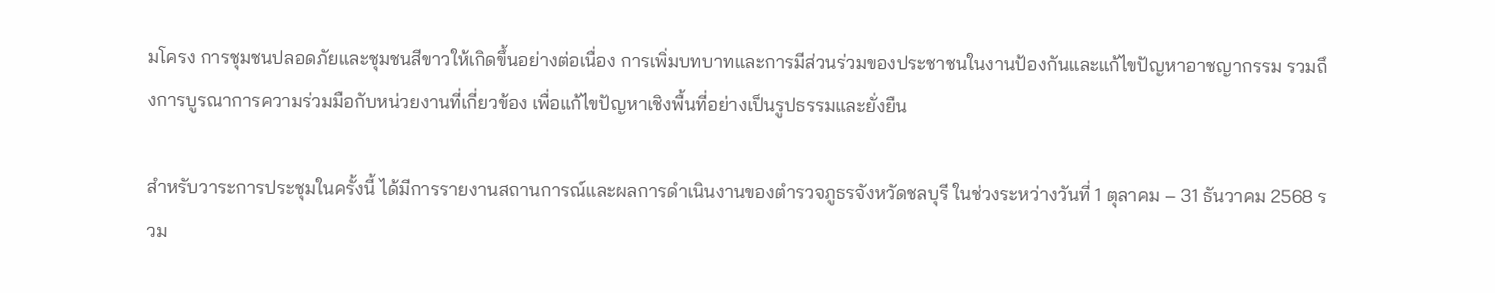มโครง การชุมชนปลอดภัยและชุมชนสีขาวให้เกิดขึ้นอย่างต่อเนื่อง การเพิ่มบทบาทและการมีส่วนร่วมของประชาชนในงานป้องกันและแก้ไขปัญหาอาชญากรรม รวมถึงการบูรณาการความร่วมมือกับหน่วยงานที่เกี่ยวข้อง เพื่อแก้ไขปัญหาเชิงพื้นที่อย่างเป็นรูปธรรมและยั่งยืน

สำหรับวาระการประชุมในครั้งนี้ ได้มีการรายงานสถานการณ์และผลการดำเนินงานของตำรวจภูธรจังหวัดชลบุรี ในช่วงระหว่างวันที่ 1 ตุลาคม – 31 ธันวาคม 2568 รวม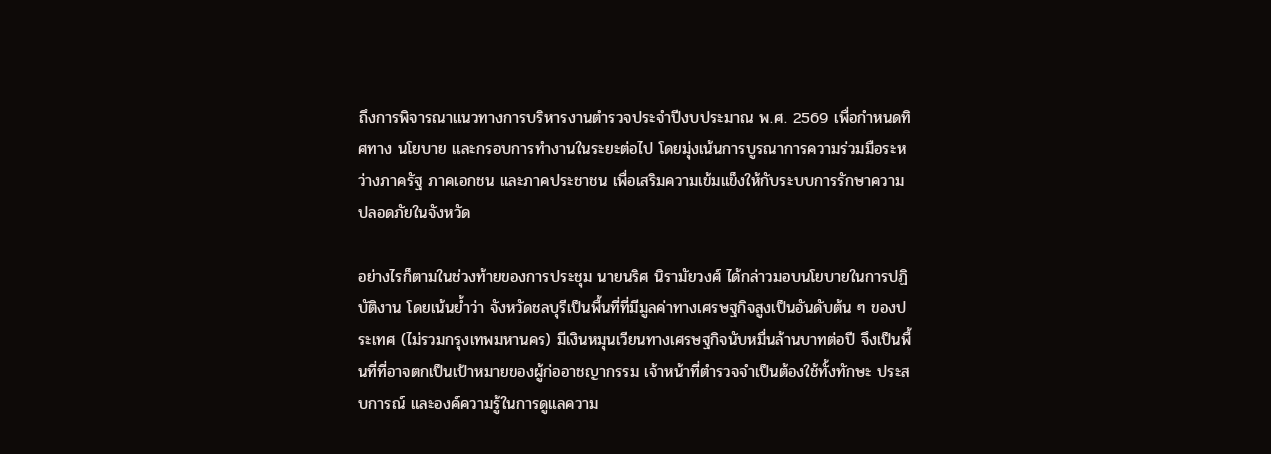ถึงการพิจารณาแนวทางการบริหารงานตำรวจประจำปีงบประมาณ พ.ศ. 2569 เพื่อกำหนดทิศทาง นโยบาย และกรอบการทำงานในระยะต่อไป โดยมุ่งเน้นการบูรณาการความร่วมมือระหว่างภาครัฐ ภาคเอกชน และภาคประชาชน เพื่อเสริมความเข้มแข็งให้กับระบบการรักษาความปลอดภัยในจังหวัด

อย่างไรก็ตามในช่วงท้ายของการประชุม นายนริศ นิรามัยวงศ์ ได้กล่าวมอบนโยบายในการปฏิบัติงาน โดยเน้นย้ำว่า จังหวัดชลบุรีเป็นพื้นที่ที่มีมูลค่าทางเศรษฐกิจสูงเป็นอันดับต้น ๆ ของประเทศ (ไม่รวมกรุงเทพมหานคร) มีเงินหมุนเวียนทางเศรษฐกิจนับหมื่นล้านบาทต่อปี จึงเป็นพื้นที่ที่อาจตกเป็นเป้าหมายของผู้ก่ออาชญากรรม เจ้าหน้าที่ตำรวจจำเป็นต้องใช้ทั้งทักษะ ประสบการณ์ และองค์ความรู้ในการดูแลความ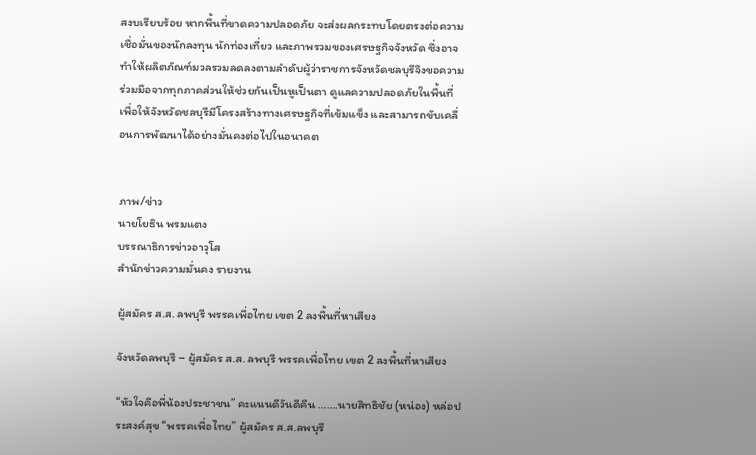สงบเรียบร้อย หากพื้นที่ขาดความปลอดภัย จะส่งผลกระทบโดยตรงต่อความเชื่อมั่นของนักลงทุน นักท่องเที่ยว และภาพรวมของเศรษฐกิจจังหวัด ซึ่งอาจทำให้ผลิตภัณฑ์มวลรวมลดลงตามลำดับผู้ว่าราชการจังหวัดชลบุรีจึงขอความร่วมมือจากทุกภาคส่วนให้ช่วยกันเป็นหูเป็นตา ดูแลความปลอดภัยในพื้นที่ เพื่อให้จังหวัดชลบุรีมีโครงสร้างทางเศรษฐกิจที่เข้มแข็ง และสามารถขับเคลื่อนการพัฒนาได้อย่างมั่นคงต่อไปในอนาคต


ภาพ/ข่าว
นายโยธิน พรมแตง
บรรณาธิการข่าวอาวุโส
สำนักข่าวความมั่นคง รายงาน

ผู้สมัคร ส.ส. ลพบุรี พรรคเพื่อไทย เขต 2 ลงพื้นที่หาเสียง

จังหวัดลพบุรี – ผู้สมัคร ส.ส. ลพบุรี พรรคเพื่อไทย เขต 2 ลงพื้นที่หาเสียง

“หัวใจคือพี่น้องประชาชน” คะแนนดีวันดีคืน …….นายสิทธิชัย (หน่อง) หล่อประสงค์สุข “พรรคเพื่อไทย” ผู้สมัคร ส.ส.ลพบุรี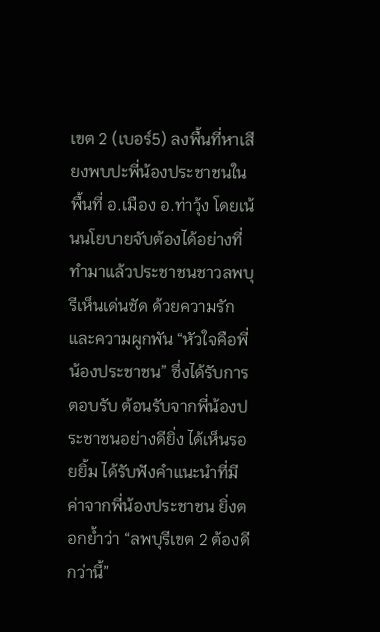เขต 2 (เบอร์5) ลงพื้นที่หาเสียงพบปะพี่น้องประชาชนในพื้นที่ อ.เมือง อ.ท่าวุ้ง โดยเน้นนโยบายจับต้องได้อย่างที่ทำมาแล้วประชาชนชาวลพบุรีเห็นเด่นชัด ด้วยความรักและความผูกพัน “หัวใจคือพี่น้องประชาชน” ซึ่งได้รับการตอบรับ ต้อนรับจากพี่น้องประชาชนอย่างดียิ่ง ได้เห็นรอยยิ้ม ได้รับฟังคำแนะนำที่มีค่าจากพี่น้องประชาชน ยิ่งตอกย้ำว่า “ลพบุรีเขต 2 ต้องดีกว่านี้”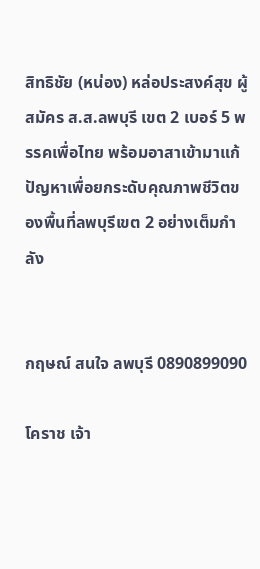สิทธิชัย (หน่อง) หล่อประสงค์สุข ผู้สมัคร ส.ส.ลพบุรี เขต 2 เบอร์ 5 พรรคเพื่อไทย พร้อมอาสาเข้ามาแก้ปัญหาเพื่อยกระดับคุณภาพชีวิตของพื้นที่ลพบุรีเขต 2 อย่างเต็มกำลัง


กฤษณ์ สนใจ ลพบุรี 0890899090

โคราช เจ้า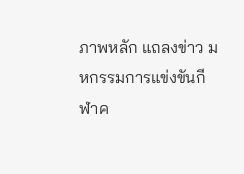ภาพหลัก แถลงข่าว มหกรรมการแข่งขันกีฬาค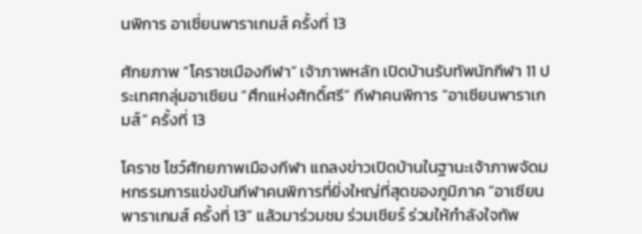นพิการ อาเซี่ยนพาราเกมส์ ครั้งที่ 13

ศักยภาพ “โคราชเมืองกีฬา” เจ้าภาพหลัก เปิดบ้านรับทัพนักกีฬา 11 ประเทศกลุ่มอาเซียน “ศึกแห่งศักดิ์ศรี” กีฬาคนพิการ “อาเซียนพาราเกมส์” ครั้งที่ 13

โคราช โชว์ศักยภาพเมืองกีฬา แถลงข่าวเปิดบ้านในฐานะเจ้าภาพจัดมหกรรมการแข่งขันกีฬาคนพิการที่ยิ่งใหญ่ที่สุดของภูมิภาค “อาเซียนพาราเกมส์ ครั้งที่ 13” แล้วมาร่วมชม ร่วมเชียร์ ร่วมให้กำลังใจทัพ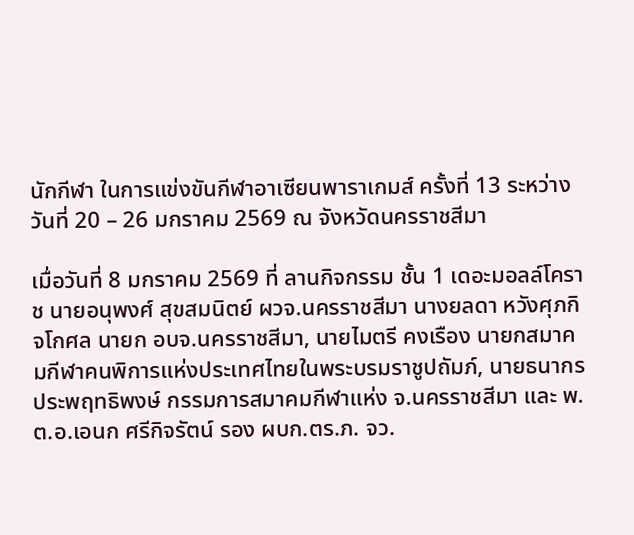นักกีฬา ในการแข่งขันกีฬาอาเซียนพาราเกมส์ ครั้งที่ 13 ระหว่างวันที่ 20 – 26 มกราคม 2569 ณ จังหวัดนครราชสีมา

เมื่อวันที่ 8 มกราคม 2569 ที่ ลานกิจกรรม ชั้น 1 เดอะมอลล์โคราช นายอนุพงศ์ สุขสมนิตย์ ผวจ.นครราชสีมา นางยลดา หวังศุภกิจโกศล นายก อบจ.นครราชสีมา, นายไมตรี คงเรือง นายกสมาคมกีฬาคนพิการแห่งประเทศไทยในพระบรมราชูปถัมภ์, นายธนากร ประพฤทธิพงษ์ กรรมการสมาคมกีฬาแห่ง จ.นครราชสีมา และ พ.ต.อ.เอนก ศรีกิจรัตน์ รอง ผบก.ตร.ภ. จว.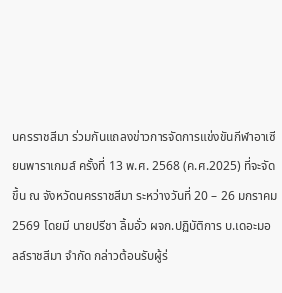นครราชสีมา ร่วมกันแถลงข่าวการจัดการแข่งขันกีฬาอาเซียนพาราเกมส์ ครั้งที่ 13 พ.ศ. 2568 (ค.ศ.2025) ที่จะจัดขึ้น ณ จังหวัดนครราชสีมา ระหว่างวันที่ 20 – 26 มกราคม 2569 โดยมี นายปรีชา ลิ้มอั่ว ผจก.ปฏิบัติการ บ.เดอะมอลล์ราชสีมา จำกัด กล่าวต้อนรับผู้ร่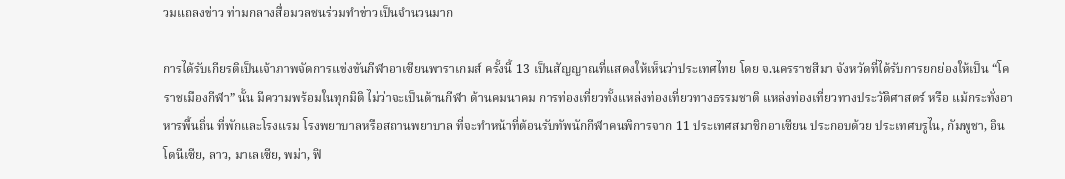วมแถลงข่าว ท่ามกลางสื่อมวลชนร่วมทำข่าวเป็นจำนวนมาก

การได้รับเกียรติเป็นเจ้าภาพจัดการแข่งขันกีฬาอาเซียนพาราเกมส์ ครั้งนี้ 13 เป็นสัญญาณที่แสดงให้เห็นว่าประเทศไทย โดย จ.นครราชสีมา จังหวัดที่ได้รับการยกย่องให้เป็น “โคราชเมืองกีฬา” นั้น มีความพร้อมในทุกมิติ ไม่ว่าจะเป็นด้านกีฬา ด้านคมนาคม การท่องเที่ยวทั้งแหล่งท่องเที่ยวทางธรรมชาติ แหล่งท่องเที่ยวทางประวัติศาสตร์ หรือ แม้กระทั่งอาหารพื้นถิ่น ที่พักและโรงแรม โรงพยาบาลหรือสถานพยาบาล ที่จะทำหน้าที่ต้อนรับทัพนักกีฬาคนพิการจาก 11 ประเทศสมาชิกอาเซียน ประกอบด้วย ประเทศบรูไน, กัมพูชา, อินโดนีเซีย, ลาว, มาเลเซีย, พม่า, ฟิ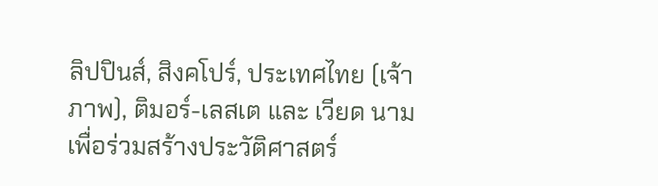ลิปปินส์, สิงคโปร์, ประเทศไทย (เจ้าภาพ), ติมอร์-เลสเต และ เวียด นาม เพื่อร่วมสร้างประวัติศาสตร์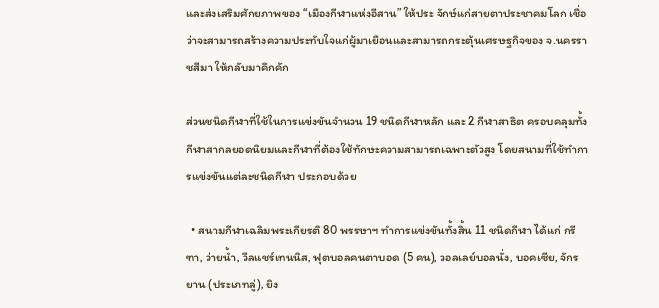และส่งเสริมศักยภาพของ “เมืองกีฬาแห่งอีสาน” ให้ประ จักษ์แก่สายตาประชาคมโลก เชื่อว่าจะสามารถสร้างความประทับใจแก่ผู้มาเยือนและสามารถกระตุ้นเศรษฐกิจของ จ.นครราชสีมา ให้กลับมาคึกคัก

ส่วนชนิดกีฬาที่ใช้ในการแข่งขันจำนวน 19 ชนิดกีฬาหลัก และ 2 กีฬาสาธิต ครอบคลุมทั้งกีฬาสากลยอดนิยมและกีฬาที่ต้องใช้ทักษะความสามารถเฉพาะตัวสูง โดยสนามที่ใช้ทำการแข่งขันแต่ละชนิดกีฬา ประกอบด้วย

  • สนามกีฬาเฉลิมพระเกียรติ 80 พรรษาฯ ทำการแข่งขันทั้งสิ้น 11 ชนิดกีฬา ได้แก่ กรีฑา, ว่ายน้ำ, วีลแชร์เทนนิส, ฟุตบอลคนตาบอด (5 คน), วอลเลย์บอลนั่ง, บอคเซีย, จักรยาน (ประเภทลู่), ยิง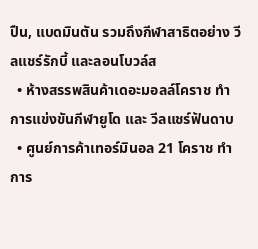ปืน, แบดมินตัน รวมถึงกีฬาสาธิตอย่าง วีลแชร์รักบี้ และลอนโบวล์ส
  • ห้างสรรพสินค้าเดอะมอลล์โคราช ทำการแข่งขันกีฬายูโด และ วีลแชร์ฟันดาบ
  • ศูนย์การค้าเทอร์มินอล 21 โคราช ทำการ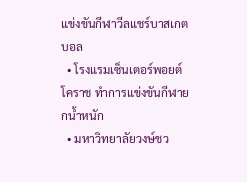แข่งขันกีฬาวีลแชร์บาสเกตบอล
  • โรงแรมเซ็นเตอร์พอยต์ โคราช ทำการแข่งขันกีฬายกน้ำหนัก
  • มหาวิทยาลัยวงษ์ชว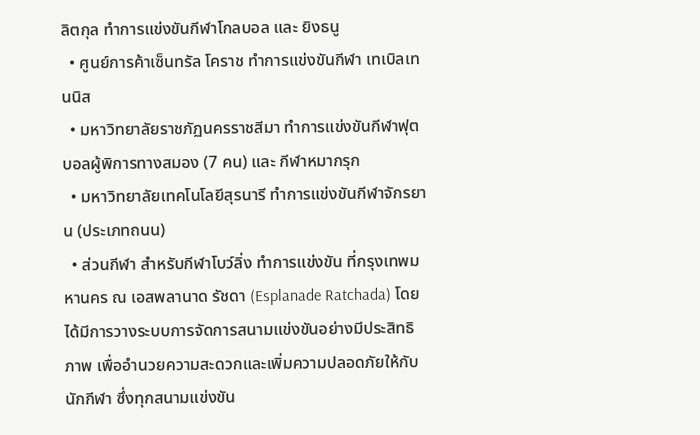ลิตกุล ทำการแข่งขันกีฬาโกลบอล และ ยิงธนู
  • ศูนย์การค้าเซ็นทรัล โคราช ทำการแข่งขันกีฬา เทเบิลเทนนิส
  • มหาวิทยาลัยราชภัฏนครราชสีมา ทำการแข่งขันกีฬาฟุตบอลผู้พิการทางสมอง (7 คน) และ กีฬาหมากรุก
  • มหาวิทยาลัยเทคโนโลยีสุรนารี ทำการแข่งขันกีฬาจักรยาน (ประเภทถนน)
  • ส่วนกีฬา สำหรับกีฬาโบว์ลิ่ง ทำการแข่งขัน ที่กรุงเทพมหานคร ณ เอสพลานาด รัชดา (Esplanade Ratchada) โดยได้มีการวางระบบการจัดการสนามแข่งขันอย่างมีประสิทธิภาพ เพื่ออำนวยความสะดวกและเพิ่มความปลอดภัยให้กับนักกีฬา ซึ่งทุกสนามแข่งขัน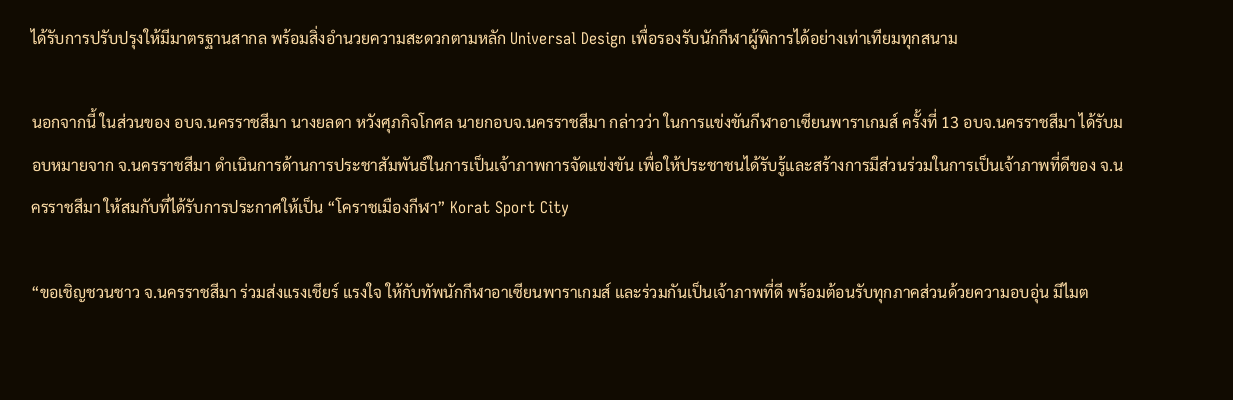ได้รับการปรับปรุงให้มีมาตรฐานสากล พร้อมสิ่งอำนวยความสะดวกตามหลัก Universal Design เพื่อรองรับนักกีฬาผู้พิการได้อย่างเท่าเทียมทุกสนาม

นอกจากนี้ ในส่วนของ อบจ.นครราชสีมา นางยลดา หวังศุภกิจโกศล นายกอบจ.นครราชสีมา กล่าวว่า ในการแข่งขันกีฬาอาเซียนพาราเกมส์ ครั้งที่ 13 อบจ.นครราชสีมา ได้รับมอบหมายจาก จ.นครราชสีมา ดำเนินการด้านการประชาสัมพันธ์ในการเป็นเจ้าภาพการจัดแข่งขัน เพื่อให้ประชาชนได้รับรู้และสร้างการมีส่วนร่วมในการเป็นเจ้าภาพที่ดีของ จ.นครราชสีมา ให้สมกับที่ได้รับการประกาศให้เป็น “โคราชเมืองกีฬา” Korat Sport City

“ขอเชิญชวนชาว จ.นครราชสีมา ร่วมส่งแรงเชียร์ แรงใจ ให้กับทัพนักกีฬาอาเซียนพาราเกมส์ และร่วมกันเป็นเจ้าภาพที่ดี พร้อมต้อนรับทุกภาคส่วนด้วยความอบอุ่น มีไมต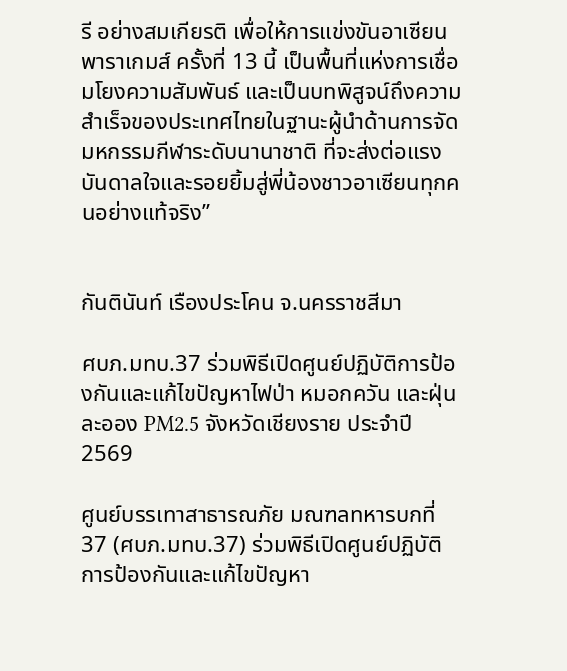รี อย่างสมเกียรติ เพื่อให้การแข่งขันอาเซียนพาราเกมส์ ครั้งที่ 13 นี้ เป็นพื้นที่แห่งการเชื่อมโยงความสัมพันธ์ และเป็นบทพิสูจน์ถึงความสำเร็จของประเทศไทยในฐานะผู้นำด้านการจัดมหกรรมกีฬาระดับนานาชาติ ที่จะส่งต่อแรงบันดาลใจและรอยยิ้มสู่พี่น้องชาวอาเซียนทุกคนอย่างแท้จริง”


กันตินันท์ เรืองประโคน จ.นครราชสีมา

ศบภ.มทบ.37 ร่วมพิธีเปิดศูนย์ปฏิบัติการป้องกันและแก้ไขปัญหาไฟป่า หมอกควัน และฝุ่นละออง PM2.5 จังหวัดเชียงราย ประจำปี 2569

ศูนย์บรรเทาสาธารณภัย มณฑลทหารบกที่ 37 (ศบภ.มทบ.37) ร่วมพิธีเปิดศูนย์ปฏิบัติการป้องกันและแก้ไขปัญหา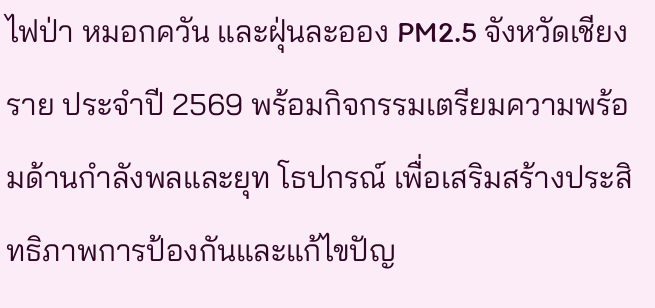ไฟป่า หมอกควัน และฝุ่นละออง PM2.5 จังหวัดเชียงราย ประจำปี 2569 พร้อมกิจกรรมเตรียมความพร้อมด้านกำลังพลและยุท โธปกรณ์ เพื่อเสริมสร้างประสิทธิภาพการป้องกันและแก้ไขปัญ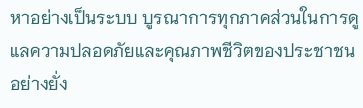หาอย่างเป็นระบบ บูรณาการทุกภาคส่วนในการดูแลความปลอดภัยและคุณภาพชีวิตของประชาชนอย่างยั่ง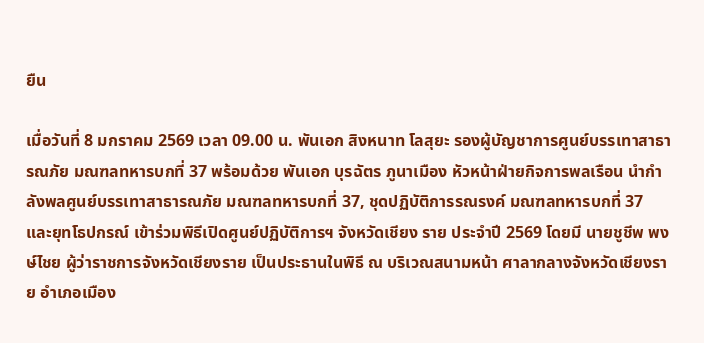ยืน

เมื่อวันที่ 8 มกราคม 2569 เวลา 09.00 น. พันเอก สิงหนาท โลสุยะ รองผู้บัญชาการศูนย์บรรเทาสาธารณภัย มณฑลทหารบกที่ 37 พร้อมด้วย พันเอก บุรฉัตร ภูนาเมือง หัวหน้าฝ่ายกิจการพลเรือน นำกำลังพลศูนย์บรรเทาสาธารณภัย มณฑลทหารบกที่ 37, ชุดปฏิบัติการรณรงค์ มณฑลทหารบกที่ 37 และยุทโธปกรณ์ เข้าร่วมพิธีเปิดศูนย์ปฏิบัติการฯ จังหวัดเชียง ราย ประจำปี 2569 โดยมี นายชูชีพ พงษ์ไชย ผู้ว่าราชการจังหวัดเชียงราย เป็นประธานในพิธี ณ บริเวณสนามหน้า ศาลากลางจังหวัดเชียงราย อำเภอเมือง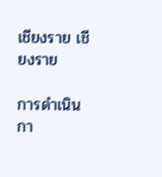เชียงราย เชียงราย

การดำเนินกา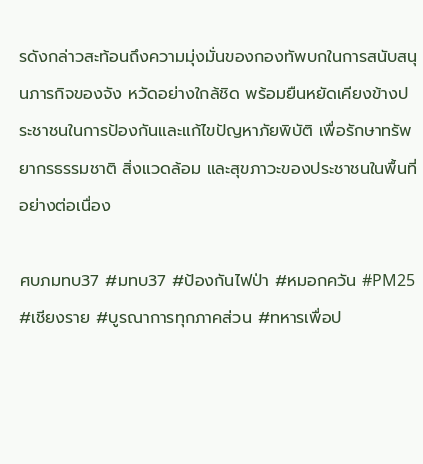รดังกล่าวสะท้อนถึงความมุ่งมั่นของกองทัพบกในการสนับสนุนภารกิจของจัง หวัดอย่างใกล้ชิด พร้อมยืนหยัดเคียงข้างประชาชนในการป้องกันและแก้ไขปัญหาภัยพิบัติ เพื่อรักษาทรัพยากรธรรมชาติ สิ่งแวดล้อม และสุขภาวะของประชาชนในพื้นที่อย่างต่อเนื่อง

ศบภมทบ37 #มทบ37 #ป้องกันไฟป่า #หมอกควัน #PM25 #เชียงราย #บูรณาการทุกภาคส่วน #ทหารเพื่อป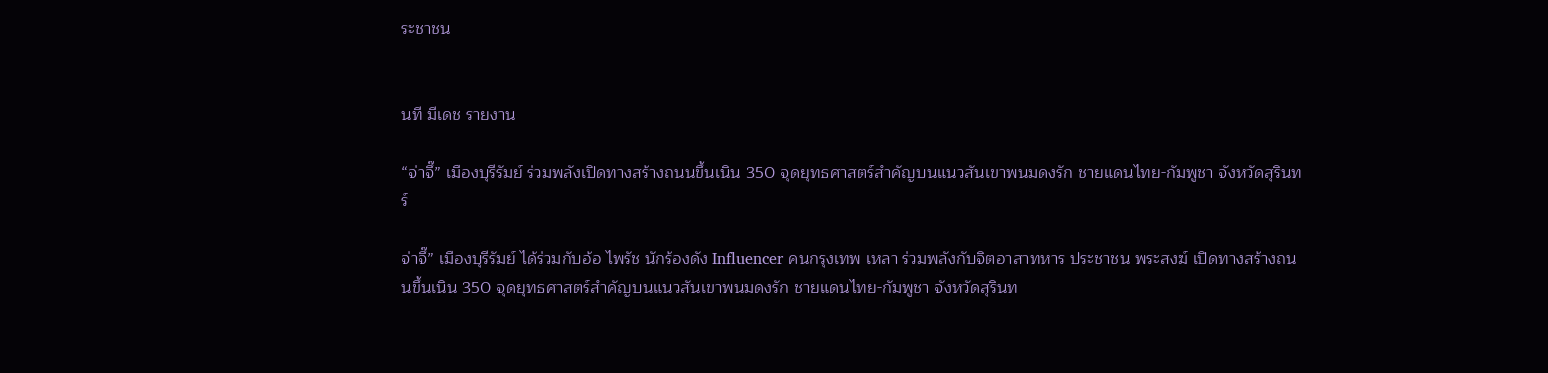ระชาชน


นที มีเดช รายงาน

“จ่าจึ๊” เมืองบุรีรัมย์ ร่วมพลังเปิดทางสร้างถนนขึ้นเนิน 350 จุดยุทธศาสตร์สำคัญบนแนวสันเขาพนมดงรัก ชายแดนไทย-กัมพูชา จังหวัดสุรินทร์

จ่าจึ๊” เมืองบุรีรัมย์ ได้ร่วมกับอ้อ ไพรัช นักร้องดัง Influencer คนกรุงเทพ เหลา ร่วมพลังกับจิตอาสาทหาร ประชาชน พระสงฆ์ เปิดทางสร้างถนนขึ้นเนิน 350 จุดยุทธศาสตร์สำคัญบนแนวสันเขาพนมดงรัก ชายแดนไทย-กัมพูชา จังหวัดสุรินท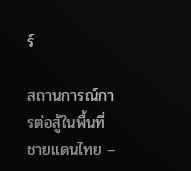ร์

สถานการณ์การต่อสู้ในพื้นที่ชายแดนไทย –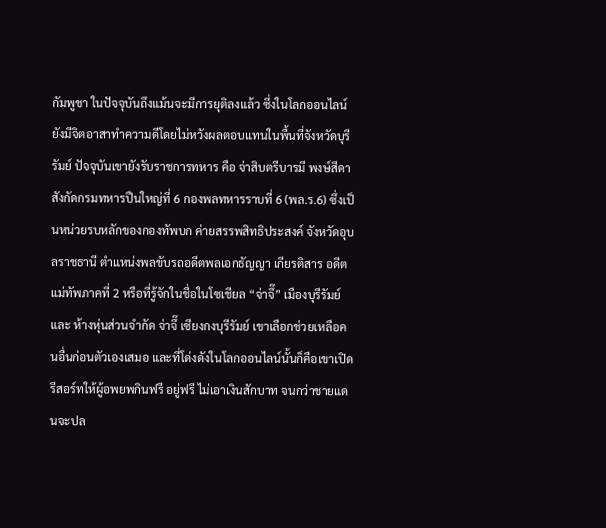กัมพูชา ในปัจจุบันถึงแม้นจะมีการยุติลงแล้ว ซึ่งในโลกออนไลน์ ยังมีจิตอาสาทำความดีโดยไม่หวังผลตอบแทนในพื้นที่จังหวัดบุรีรัมย์ ปัจจุบันเขายังรับราชการทหาร คือ จ่าสิบตรีบารมี พงษ์สีดา สังกัดกรมทหารปืนใหญ่ที่ 6 กองพลทหารราบที่ 6 (พล.ร.6) ซึ่งเป็นหน่วยรบหลักของกองทัพบก ค่ายสรรพสิทธิประสงค์ จังหวัดอุบลราชธานี ตำแหน่งพลขับรถอดีตพลเอกธัญญา เกียรติสาร อดีตแม่ทัพภาคที่ 2 หรือที่รู้จักในชื่อในโซเชียล “จ่าจึ๊” เมืองบุรีรัมย์ และ ห้างหุ่นส่วนจำกัด จ่าจึ๊ เซียงกงบุรีรัมย์ เขาเลือกช่วยเหลือคนอื่นก่อนตัวเองเสมอ และที่โด่งดังในโลกออนไลน์นั้นก็คือเขาเปิดรีสอร์ทให้ผู้อพยพกินฟรี อยู่ฟรี ไม่เอาเงินสักบาท จนกว่าชายแดนจะปล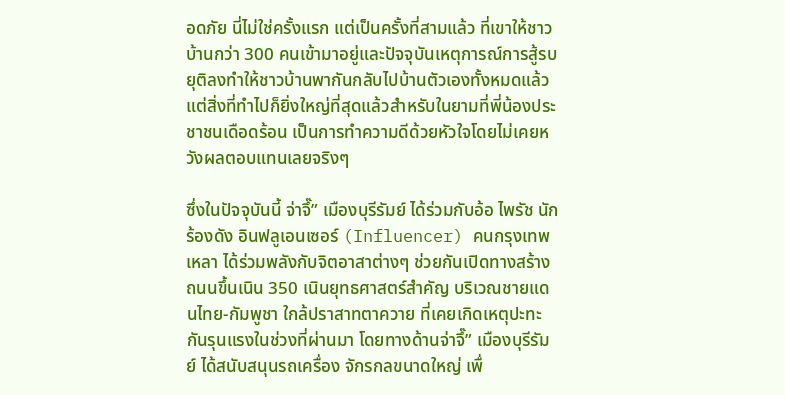อดภัย นี่ไม่ใช่ครั้งแรก แต่เป็นครั้งที่สามแล้ว ที่เขาให้ชาวบ้านกว่า 300 คนเข้ามาอยู่และปัจจุบันเหตุการณ์การสู้รบยุติลงทำให้ชาวบ้านพากันกลับไปบ้านตัวเองทั้งหมดแล้วแต่สิ่งที่ทำไปก็ยิ่งใหญ่ที่สุดแล้วสำหรับในยามที่พี่น้องประชาชนเดือดร้อน เป็นการทำความดีด้วยหัวใจโดยไม่เคยหวังผลตอบแทนเลยจริงๆ

ซึ่งในปัจจุบันนี้ จ่าจึ๊” เมืองบุรีรัมย์ ได้ร่วมกับอ้อ ไพรัช นักร้องดัง อินฟลูเอนเซอร์ (Influencer) คนกรุงเทพ เหลา ได้ร่วมพลังกับจิตอาสาต่างๆ ช่วยกันเปิดทางสร้างถนนขึ้นเนิน 350 เนินยุทธศาสตร์สำคัญ บริเวณชายแดนไทย-กัมพูชา ใกล้ปราสาทตาควาย ที่เคยเกิดเหตุปะทะกันรุนแรงในช่วงที่ผ่านมา โดยทางด้านจ่าจึ๊” เมืองบุรีรัมย์ ได้สนับสนุนรถเครื่อง จักรกลขนาดใหญ่ เพื่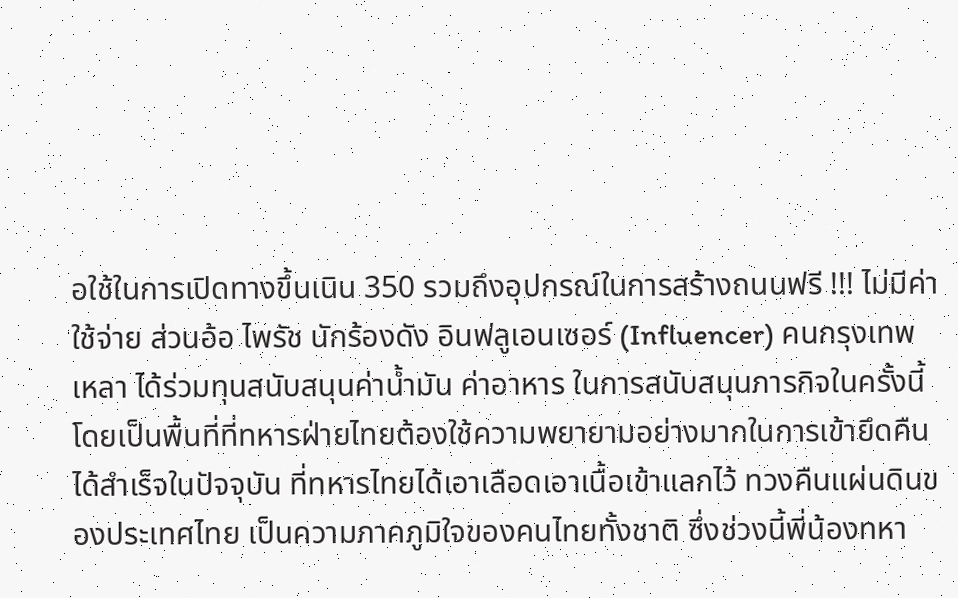อใช้ในการเปิดทางขึ้นเนิน 350 รวมถึงอุปกรณ์ในการสร้างถนนฟรี !!! ไม่มีค่าใช้จ่าย ส่วนอ้อ ไพรัช นักร้องดัง อินฟลูเอนเซอร์ (Influencer) คนกรุงเทพ เหลา ได้ร่วมทุนสนับสนุนค่าน้ำมัน ค่าอาหาร ในการสนับสนุนภารกิจในครั้งนี้ โดยเป็นพื้นที่ที่ทหารฝ่ายไทยต้องใช้ความพยายามอย่างมากในการเข้ายึดคืนได้สำเร็จในปัจจุบัน ที่ทหารไทยได้เอาเลือดเอาเนื้อเข้าแลกไว้ ทวงคืนแผ่นดินของประเทศไทย เป็นความภาคภูมิใจของคนไทยทั้งชาติ ซึ่งช่วงนี้พี่น้องทหา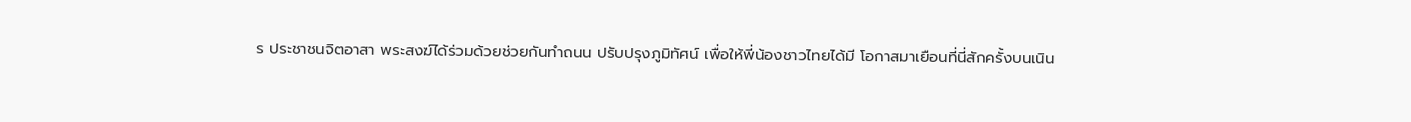ร ประชาชนจิตอาสา พระสงฆ์ได้ร่วมด้วยช่วยกันทำถนน ปรับปรุงภูมิทัศน์ เพื่อให้พี่น้องชาวไทยได้มี โอกาสมาเยือนที่นี่สักครั้งบนเนิน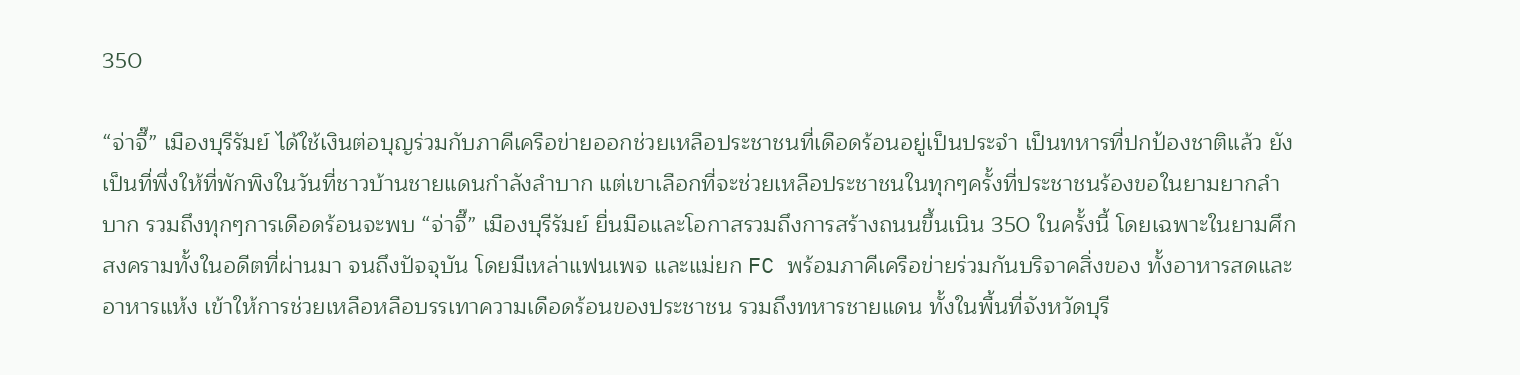350

“จ่าจึ๊” เมืองบุรีรัมย์ ได้ใช้เงินต่อบุญร่วมกับภาคีเครือข่ายออกช่วยเหลือประชาชนที่เดือดร้อนอยู่เป็นประจำ เป็นทหารที่ปกป้องชาติแล้ว ยังเป็นที่พึ่งให้ที่พักพิงในวันที่ชาวบ้านชายแดนกำลังลำบาก แต่เขาเลือกที่จะช่วยเหลือประชาชนในทุกๆครั้งที่ประชาชนร้องขอในยามยากลำบาก รวมถึงทุกๆการเดือดร้อนจะพบ “จ่าจึ๊” เมืองบุรีรัมย์ ยื่นมือและโอกาสรวมถึงการสร้างถนนขึ้นเนิน 350 ในครั้งนี้ โดยเฉพาะในยามศึกสงครามทั้งในอดีตที่ผ่านมา จนถึงปัจจุบัน โดยมีเหล่าแฟนเพจ และแม่ยก FC พร้อมภาคีเครือข่ายร่วมกันบริจาคสิ่งของ ทั้งอาหารสดและอาหารแห้ง เข้าให้การช่วยเหลือหลือบรรเทาความเดือดร้อนของประชาชน รวมถึงทหารชายแดน ทั้งในพื้นที่จังหวัดบุรี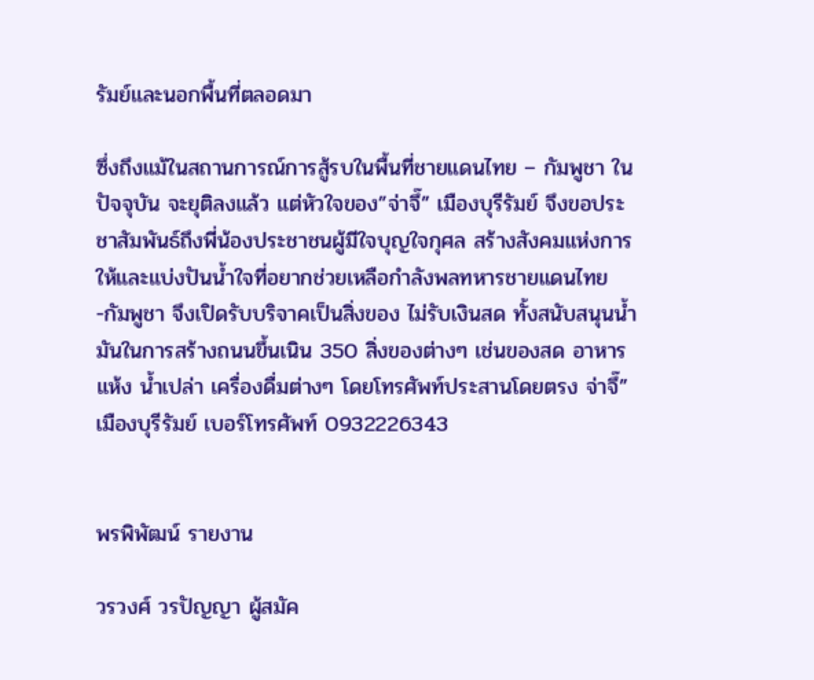รัมย์และนอกพื้นที่ตลอดมา

ซึ่งถึงแม้ในสถานการณ์การสู้รบในพื้นที่ชายแดนไทย – กัมพูชา ในปัจจุบัน จะยุติลงแล้ว แต่หัวใจของ”จ่าจึ๊” เมืองบุรีรัมย์ จึงขอประชาสัมพันธ์ถึงพี่น้องประชาชนผู้มีใจบุญใจกุศล สร้างสังคมแห่งการให้และแบ่งปันน้ำใจที่อยากช่วยเหลือกำลังพลทหารชายแดนไทย -กัมพูชา จึงเปิดรับบริจาคเป็นสิ่งของ ไม่รับเงินสด ทั้งสนับสนุนน้ำมันในการสร้างถนนขึ้นเนิน 350 สิ่งของต่างๆ เช่นของสด อาหารแห้ง น้ำเปล่า เครื่องดื่มต่างๆ โดยโทรศัพท์ประสานโดยตรง จ่าจึ๊” เมืองบุรีรัมย์ เบอร์โทรศัพท์ 0932226343


พรพิพัฒน์ รายงาน

วรวงศ์ วรปัญญา ผู้สมัค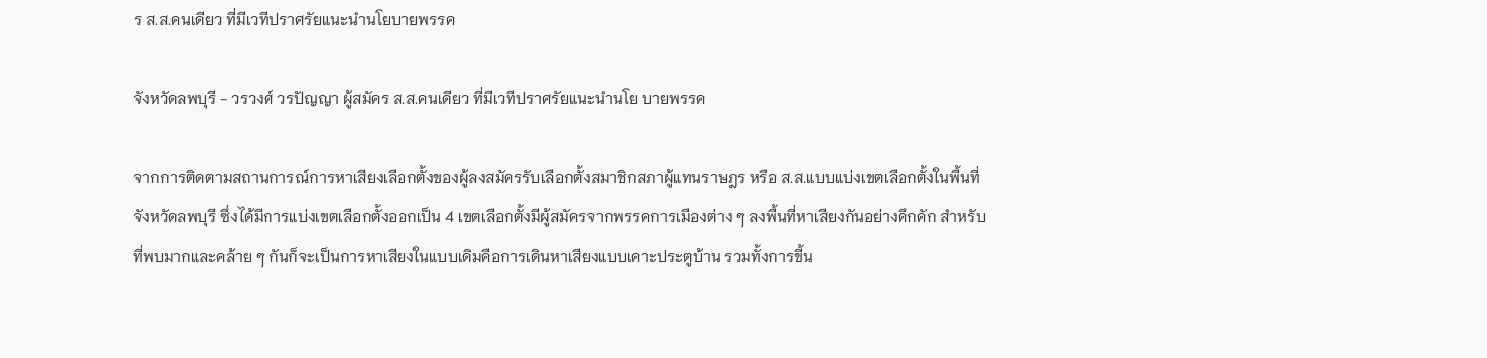ร ส.ส.คนเดียว ที่มีเวทีปราศรัยแนะนำนโยบายพรรค

จังหวัดลพบุรี - วรวงศ์ วรปัญญา ผู้สมัคร ส.ส.คนเดียว ที่มีเวทีปราศรัยแนะนำนโย บายพรรค

จากการติดตามสถานการณ์การหาเสียงเลือกตั้งของผู้ลงสมัครรับเลือกตั้งสมาชิกสภาผู้แทนราษฎร หรือ ส.ส.แบบแบ่งเขตเลือกตั้งในพื้นที่จังหวัดลพบุรี ซึ่งได้มีการแบ่งเขตเลือกตั้งออกเป็น 4 เขตเลือกตั้งมีผู้สมัครจากพรรคการเมืองต่าง ๆ ลงพื้นที่หาเสียงกันอย่างคึกคัก สำหรับที่พบมากและคล้าย ๆ กันก็จะเป็นการหาเสียงในแบบเดิมคือการเดินหาเสียงแบบเคาะประตูบ้าน รวมทั้งการขี้น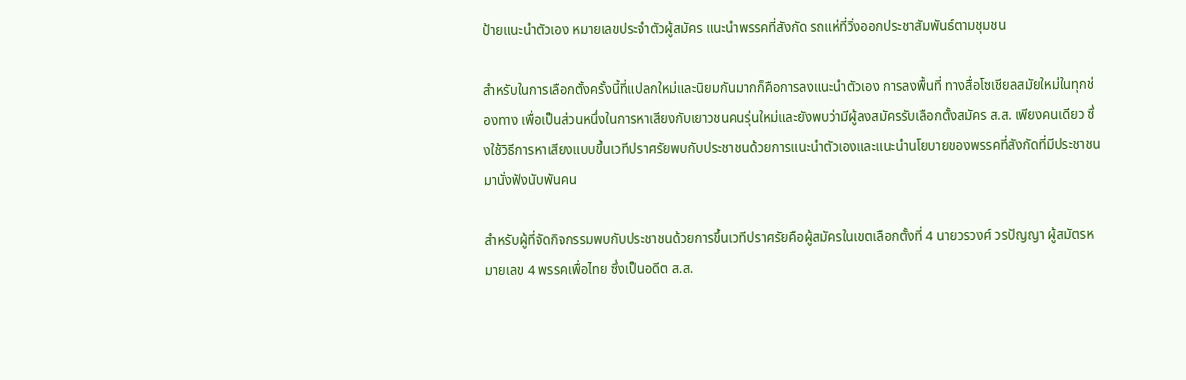ป้ายแนะนำตัวเอง หมายเลขประจำตัวผู้สมัคร แนะนำพรรคที่สังกัด รถแห่ที่วิ่งออกประชาสัมพันธ์ตามชุมชน

สำหรับในการเลือกตั้งครั้งนี้ที่แปลกใหม่และนิยมกันมากก็คือการลงแนะนำตัวเอง การลงพื้นที่ ทางสื่อโซเชียลสมัยใหม่ในทุกช่องทาง เพื่อเป็นส่วนหนึ่งในการหาเสียงกับเยาวชนคนรุ่นใหม่และยังพบว่ามีผู้ลงสมัครรับเลือกตั้งสมัคร ส.ส. เพียงคนเดียว ซึ่งใช้วิธีการหาเสียงแบบขึ้นเวทีปราศรัยพบกับประชาชนด้วยการแนะนำตัวเองและแนะนำนโยบายของพรรคที่สังกัดที่มีประชาชนมานั่งฟังนับพันคน

สำหรับผู้ที่จัดกิจกรรมพบกับประชาชนด้วยการขึ้นเวทีปราศรัยคือผู้สมัครในเขตเลือกตั้งที่ 4 นายวรวงศ์ วรปัญญา ผู้สมัตรหมายเลข 4 พรรคเพื่อไทย ซึ่งเป็นอดีต ส.ส.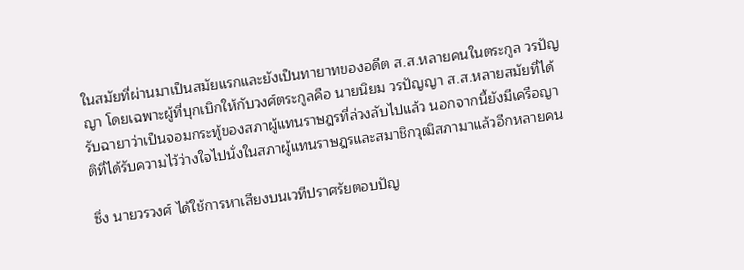ในสมัยที่ผ่านมาเป็นสมัยแรกและยังเป็นทายาทของอดีต ส.ส.หลายคนในตระกูล วรปัญญา โดยเฉพาะผู้ที่บุกเบิกให้กับวงศ์ตระกูลคือ นายนิยม วรปัญญา ส.ส.หลายสมัยที่ได้รับฉายาว่าเป็นจอมกระทู้ของสภาผู้แทนราษฎรที่ล่วงลับไปแล้ว นอกจากนี้ยังมีเครือญาติที่ได้รับความไว้ว่างใจไปนั่งในสภาผู้แทนราษฎรและสมาชิกวุฒิสภามาแล้วอีกหลายคน

ซึ่ง นายวรวงศ์ ได้ใช้การหาเสียงบนเวทีปราศรัยตอบปัญ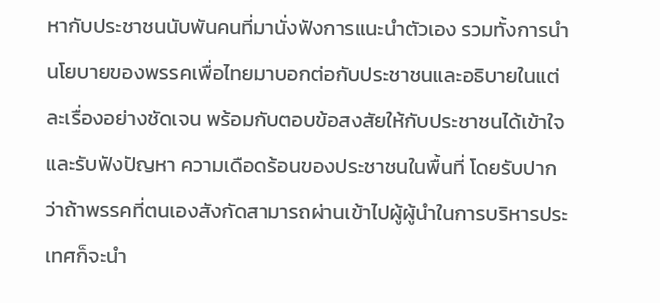หากับประชาชนนับพันคนที่มานั่งฟังการแนะนำตัวเอง รวมทั้งการนำนโยบายของพรรคเพื่อไทยมาบอกต่อกับประชาชนและอธิบายในแต่ละเรื่องอย่างชัดเจน พร้อมกับตอบข้อสงสัยให้กับประชาชนได้เข้าใจและรับฟังปัญหา ความเดือดร้อนของประชาชนในพื้นที่ โดยรับปากว่าถ้าพรรคที่ตนเองสังกัดสามารถผ่านเข้าไปผู้ผู้นำในการบริหารประเทศก็จะนำ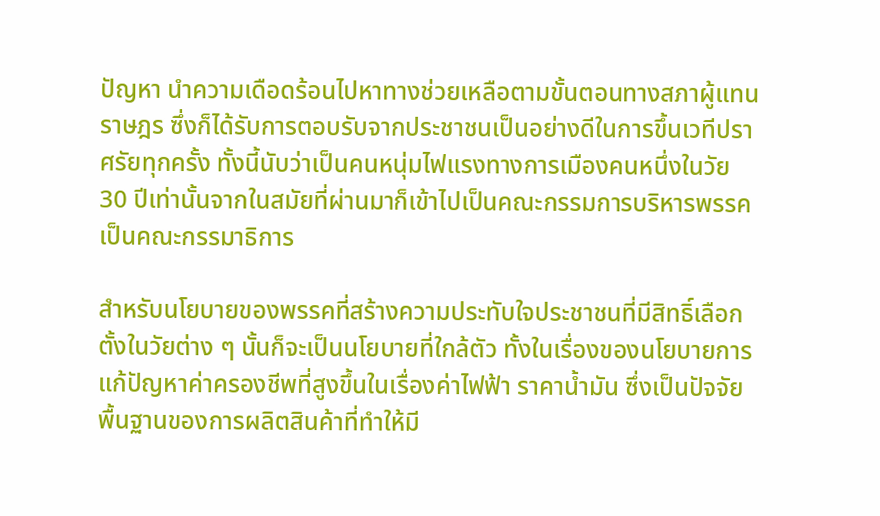ปัญหา นำความเดือดร้อนไปหาทางช่วยเหลือตามขั้นตอนทางสภาผู้แทนราษฎร ซึ่งก็ได้รับการตอบรับจากประชาชนเป็นอย่างดีในการขึ้นเวทีปราศรัยทุกครั้ง ทั้งนี้นับว่าเป็นคนหนุ่มไฟแรงทางการเมืองคนหนึ่งในวัย 30 ปีเท่านั้นจากในสมัยที่ผ่านมาก็เข้าไปเป็นคณะกรรมการบริหารพรรค เป็นคณะกรรมาธิการ

สำหรับนโยบายของพรรคที่สร้างความประทับใจประชาชนที่มีสิทธิ์เลือกตั้งในวัยต่าง ๆ นั้นก็จะเป็นนโยบายที่ใกล้ตัว ทั้งในเรื่องของนโยบายการแก้ปัญหาค่าครองชีพที่สูงขึ้นในเรื่องค่าไฟฟ้า ราคาน้ำมัน ซึ่งเป็นปัจจัยพื้นฐานของการผลิตสินค้าที่ทำให้มี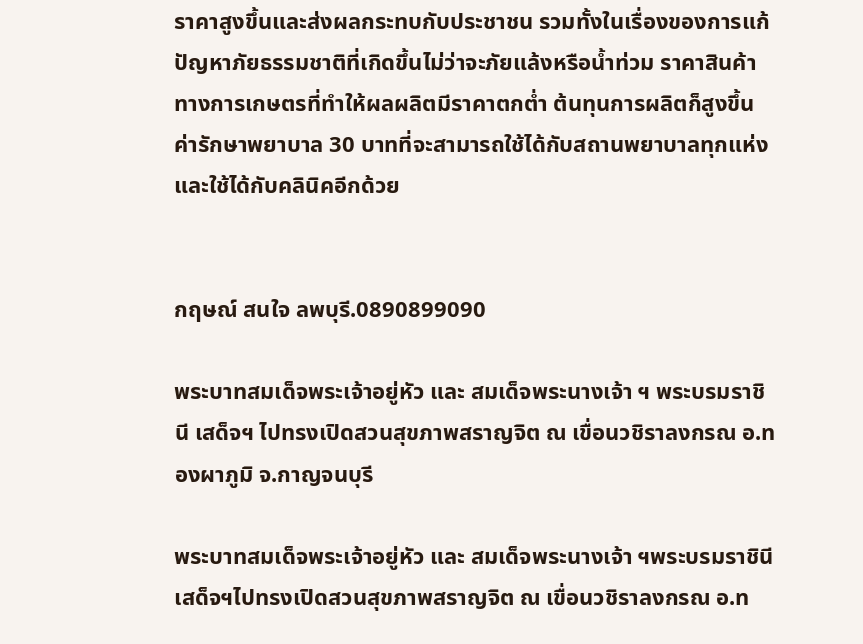ราคาสูงขึ้นและส่งผลกระทบกับประชาชน รวมทั้งในเรื่องของการแก้ปัญหาภัยธรรมชาติที่เกิดขึ้นไม่ว่าจะภัยแล้งหรือน้ำท่วม ราคาสินค้าทางการเกษตรที่ทำให้ผลผลิตมีราคาตกต่ำ ต้นทุนการผลิตก็สูงขึ้น ค่ารักษาพยาบาล 30 บาทที่จะสามารถใช้ได้กับสถานพยาบาลทุกแห่งและใช้ได้กับคลินิคอีกด้วย


กฤษณ์ สนใจ ลพบุรี.0890899090

พระบาทสมเด็จพระเจ้าอยู่หัว และ สมเด็จพระนางเจ้า ฯ พระบรมราชินี เสด็จฯ ไปทรงเปิดสวนสุขภาพสราญจิต ณ เขื่อนวชิราลงกรณ อ.ทองผาภูมิ จ.กาญจนบุรี

พระบาทสมเด็จพระเจ้าอยู่หัว และ สมเด็จพระนางเจ้า ฯพระบรมราชินี เสด็จฯไปทรงเปิดสวนสุขภาพสราญจิต ณ เขื่อนวชิราลงกรณ อ.ท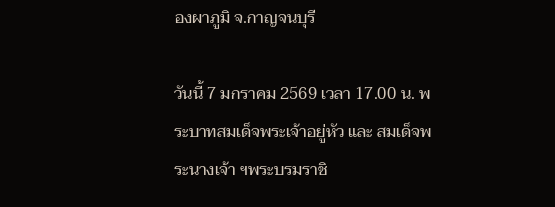องผาภูมิ จ.กาญจนบุรี

วันนี้ 7 มกราคม 2569 เวลา 17.00 น. พระบาทสมเด็จพระเจ้าอยู่หัว และ สมเด็จพระนางเจ้า ฯพระบรมราชิ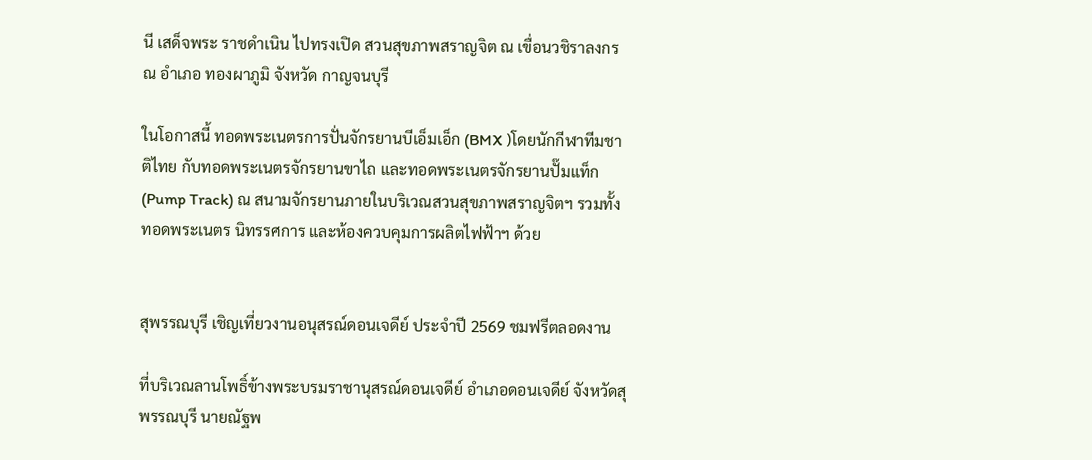นี เสด็จพระ ราชดำเนิน ไปทรงเปิด สวนสุขภาพสราญจิต ณ เขื่อนวชิราลงกรณ อำเภอ ทองผาภูมิ จังหวัด กาญจนบุรี

ในโอกาสนี้ ทอดพระเนตรการปั่นจักรยานบีเอ็มเอ็ก (BMX )โดยนักกีฬาทีมชาติไทย กับทอดพระเนตรจักรยานขาไถ และทอดพระเนตรจักรยานปั๊มแท็ก(Pump Track) ณ สนามจักรยานภายในบริเวณสวนสุขภาพสราญจิตฯ รวมทั้งทอดพระเนตร นิทรรศการ และห้องควบคุมการผลิตไฟฟ้าฯ ด้วย


สุพรรณบุรี เชิญเที่ยวงานอนุสรณ์ดอนเจดีย์ ประจำปี 2569 ชมฟรีตลอดงาน

ที่บริเวณลานโพธิ์ข้างพระบรมราชานุสรณ์ดอนเจดีย์ อำเภอดอนเจดีย์ จังหวัดสุพรรณบุรี นายณัฐพ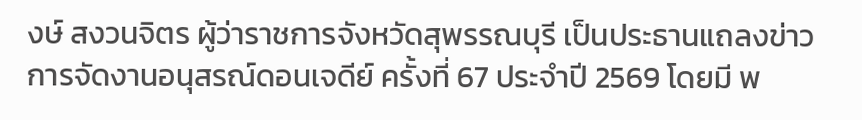งษ์ สงวนจิตร ผู้ว่าราชการจังหวัดสุพรรณบุรี เป็นประธานแถลงข่าวการจัดงานอนุสรณ์ดอนเจดีย์ ครั้งที่ 67 ประจำปี 2569 โดยมี พ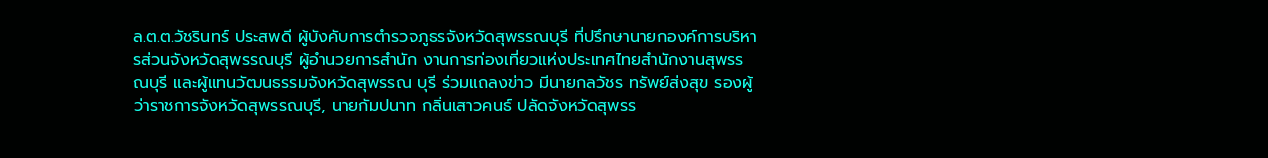ล.ต.ต.วัชรินทร์ ประสพดี ผู้บังคับการตำรวจภูธรจังหวัดสุพรรณบุรี ที่ปรึกษานายกองค์การบริหารส่วนจังหวัดสุพรรณบุรี ผู้อำนวยการสำนัก งานการท่องเที่ยวแห่งประเทศไทยสำนักงานสุพรรณบุรี และผู้แทนวัฒนธรรมจังหวัดสุพรรณ บุรี ร่วมแถลงข่าว มีนายกลวัชร ทรัพย์ส่งสุข รองผู้ว่าราชการจังหวัดสุพรรณบุรี, นายกัมปนาท กลิ่นเสาวคนธ์ ปลัดจังหวัดสุพรร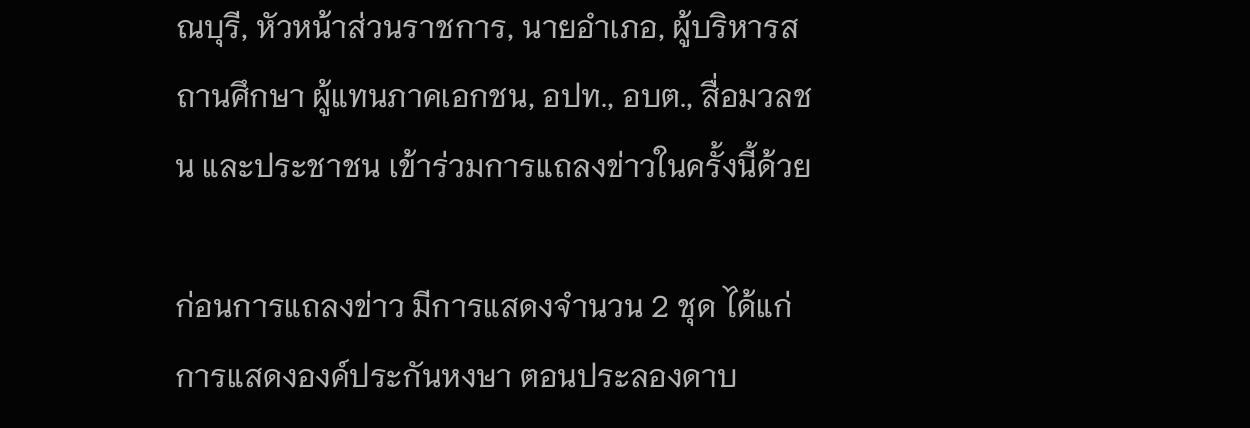ณบุรี, หัวหน้าส่วนราชการ, นายอำเภอ, ผู้บริหารสถานศึกษา ผู้แทนภาคเอกชน, อปท., อบต., สื่อมวลชน และประชาชน เข้าร่วมการแถลงข่าวในครั้งนี้ด้วย

ก่อนการแถลงข่าว มีการแสดงจำนวน 2 ชุด ได้แก่ การแสดงองค์ประกันหงษา ตอนประลองดาบ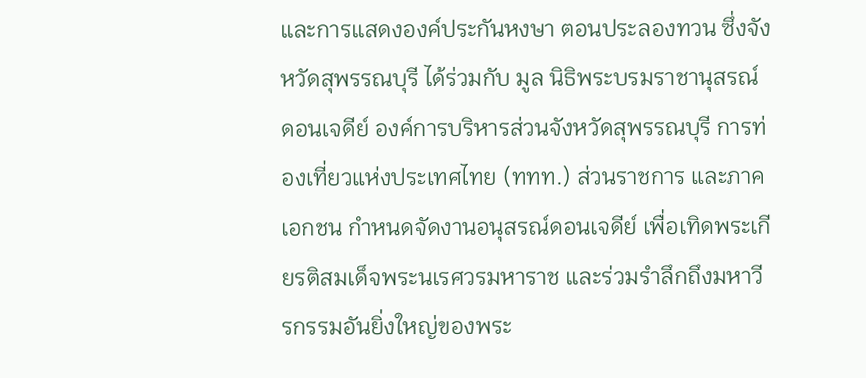และการแสดงองค์ประกันหงษา ตอนประลองทวน ซึ่งจังหวัดสุพรรณบุรี ได้ร่วมกับ มูล นิธิพระบรมราชานุสรณ์ดอนเจดีย์ องค์การบริหารส่วนจังหวัดสุพรรณบุรี การท่องเที่ยวแห่งประเทศไทย (ททท.) ส่วนราชการ และภาคเอกชน กำหนดจัดงานอนุสรณ์ดอนเจดีย์ เพื่อเทิดพระเกียรติสมเด็จพระนเรศวรมหาราช และร่วมรำลึกถึงมหาวีรกรรมอันยิ่งใหญ่ของพระ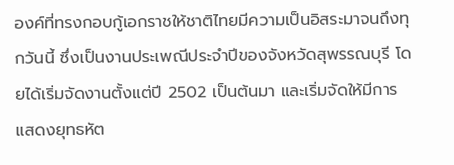องค์ที่ทรงกอบกู้เอกราชให้ชาติไทยมีความเป็นอิสระมาจนถึงทุกวันนี้ ซึ่งเป็นงานประเพณีประจำปีของจังหวัดสุพรรณบุรี โดยได้เริ่มจัดงานตั้งแต่ปี 2502 เป็นต้นมา และเริ่มจัดให้มีการแสดงยุทธหัต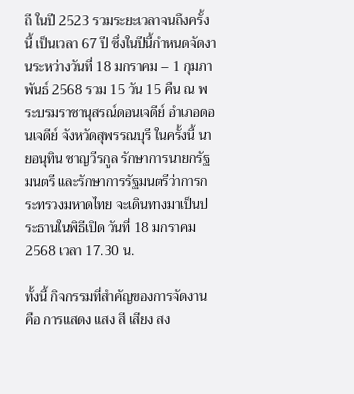ถี ในปี 2523 รวมระยะเวลาจนถึงครั้งนี้ เป็นเวลา 67 ปี ซึ่งในปีนี้กำหนดจัดงานระหว่างวันที่ 18 มกราคม – 1 กุมภาพันธ์ 2568 รวม 15 วัน 15 คืน ณ พระบรมราชานุสรณ์ดอนเจดีย์ อำเภอดอนเจดีย์ จังหวัดสุพรรณบุรี ในครั้งนี้ นายอนุทิน ชาญวีรกูล รักษาการนายกรัฐมนตรี และรักษาการรัฐมนตรีว่าการกระทรวงมหาดไทย จะเดินทางมาเป็นประธานในพิธีเปิด วันที่ 18 มกราคม 2568 เวลา 17.30 น.

ทั้งนี้ กิจกรรมที่สำคัญของการจัดงาน คือ การแสดง แสง สี เสียง สง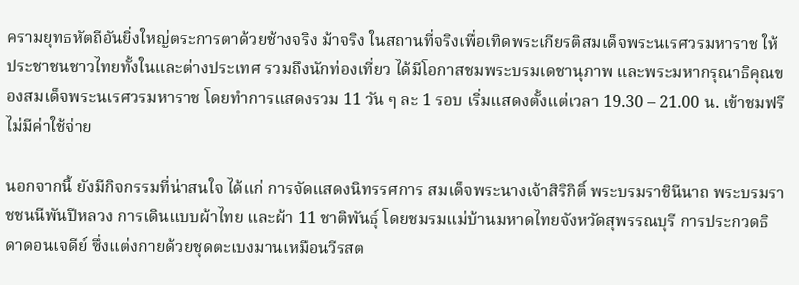ครามยุทธหัตถีอันยิ่งใหญ่ตระการตาด้วยช้างจริง ม้าจริง ในสถานที่จริงเพื่อเทิดพระเกียรติสมเด็จพระนเรศวรมหาราช ให้ประชาชนชาวไทยทั้งในและต่างประเทศ รวมถึงนักท่องเที่ยว ได้มีโอกาสชมพระบรมเดชานุภาพ และพระมหากรุณาธิคุณของสมเด็จพระนเรศวรมหาราช โดยทำการแสดงรวม 11 วัน ๆ ละ 1 รอบ เริ่มแสดงตั้งแต่เวลา 19.30 – 21.00 น. เข้าชมฟรี ไม่มีค่าใช้จ่าย

นอกจากนี้ ยังมีกิจกรรมที่น่าสนใจ ได้แก่ การจัดแสดงนิทรรศการ สมเด็จพระนางเจ้าสิริกิติ์ พระบรมราชินีนาถ พระบรมราชชนนีพันปีหลวง การเดินแบบผ้าไทย และผ้า 11 ชาติพันธุ์ โดยชมรมแม่บ้านมหาดไทยจังหวัดสุพรรณบุรี การประกวดธิดาดอนเจดีย์ ซึ่งแต่งกายด้วยชุดตะเบงมานเหมือนวีรสต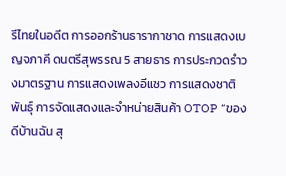รีไทยในอดีต การออกร้านธารากาชาด การแสดงเบญจภาคี ดนตรีสุพรรณ 5 สายธาร การประกวดรำวงมาตรฐาน การแสดงเพลงอีแซว การแสดงชาติพันธุ์ การจัดแสดงและจำหน่ายสินค้า OTOP “ของดีบ้านฉัน สุ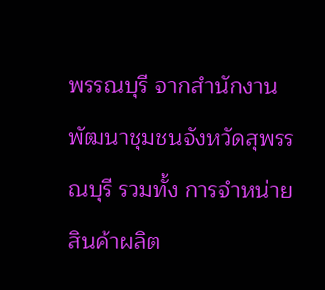พรรณบุรี จากสำนักงานพัฒนาชุมชนจังหวัดสุพรรณบุรี รวมทั้ง การจำหน่ายสินค้าผลิต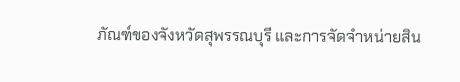ภัณฑ์ของจังหวัดสุพรรณบุรี และการจัดจำหน่ายสิน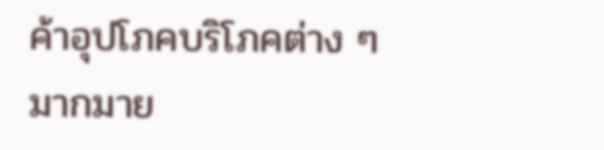ค้าอุปโภคบริโภคต่าง ๆ มากมาย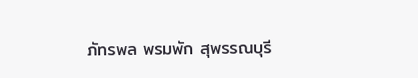ภัทรพล พรมพัก สุพรรณบุรี